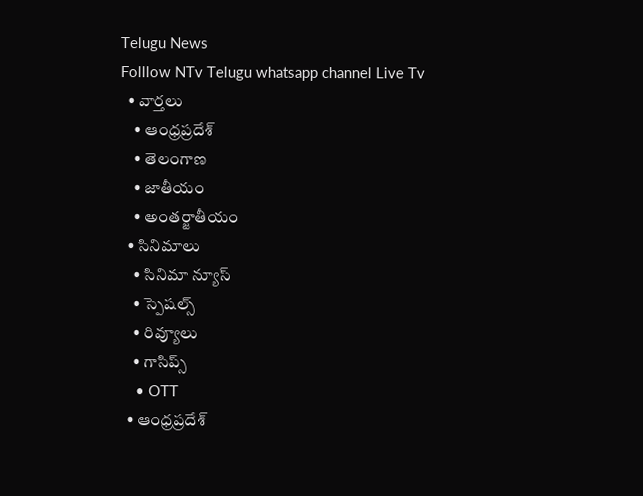Telugu News
Folllow NTv Telugu whatsapp channel Live Tv
  • వార్తలు
    • ఆంధ్రప్రదేశ్
    • తెలంగాణ
    • జాతీయం
    • అంతర్జాతీయం
  • సినిమాలు
    • సినిమా న్యూస్
    • స్పెషల్స్
    • రివ్యూలు
    • గాసిప్స్
    • OTT
  • ఆంధ్రప్రదేశ్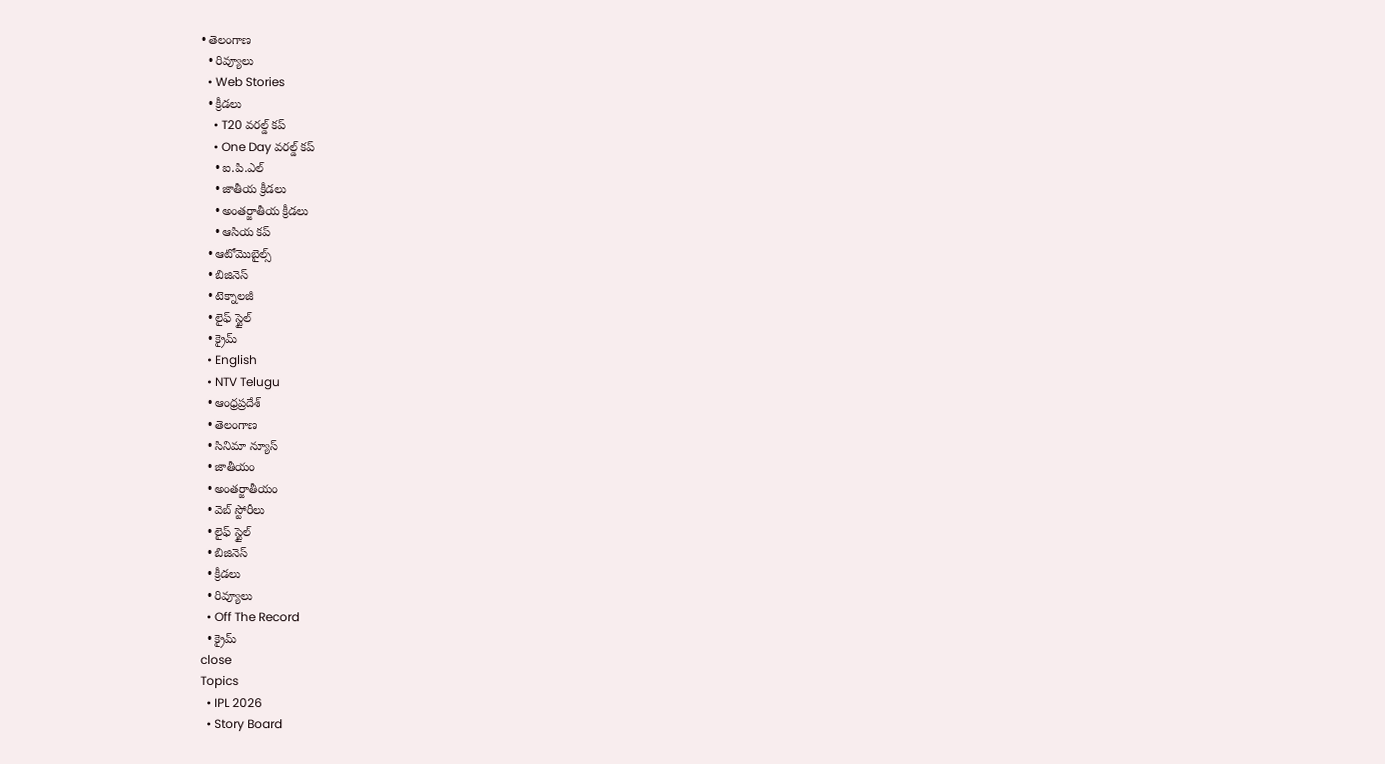• తెలంగాణ
  • రివ్యూలు
  • Web Stories
  • క్రీడలు
    • T20 వరల్డ్ కప్
    • One Day వరల్డ్ కప్
    • ఐ.పి.ఎల్
    • జాతీయ క్రీడలు
    • అంతర్జాతీయ క్రీడలు
    • ఆసియ కప్
  • ఆటోమొబైల్స్
  • బిజినెస్‌
  • టెక్నాలజీ
  • లైఫ్ స్టైల్
  • క్రైమ్
  • English
  • NTV Telugu
  • ఆంధ్రప్రదేశ్
  • తెలంగాణ
  • సినిమా న్యూస్
  • జాతీయం
  • అంతర్జాతీయం
  • వెబ్ స్టోరీలు
  • లైఫ్ స్టైల్
  • బిజినెస్‌
  • క్రీడలు
  • రివ్యూలు
  • Off The Record
  • క్రైమ్
close
Topics
  • IPL 2026
  • Story Board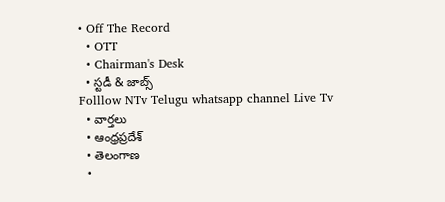• Off The Record
  • OTT
  • Chairman's Desk
  • స్టడీ & జాబ్స్
Folllow NTv Telugu whatsapp channel Live Tv
  • వార్తలు
  • ఆంధ్రప్రదేశ్
  • తెలంగాణ
  •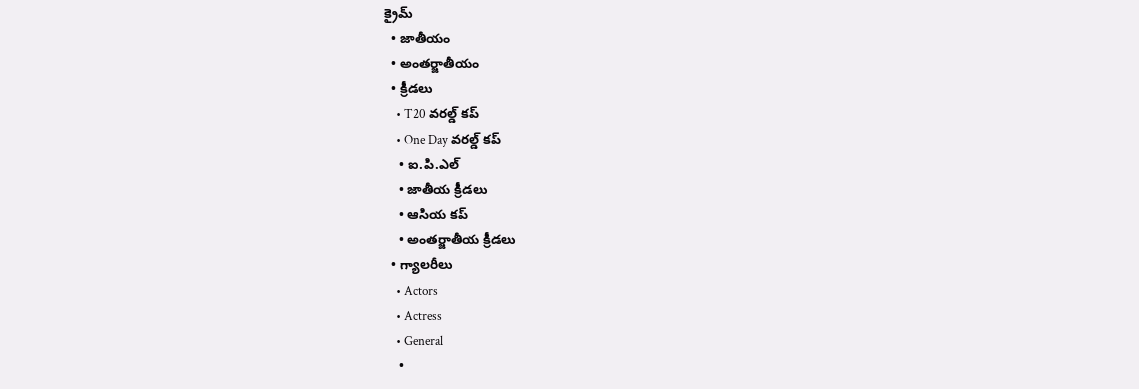క్రైమ్
  • జాతీయం
  • అంతర్జాతీయం
  • క్రీడలు
    • T20 వరల్డ్ కప్
    • One Day వరల్డ్ కప్
    • ఐ.పి.ఎల్
    • జాతీయ క్రీడలు
    • ఆసియ కప్
    • అంతర్జాతీయ క్రీడలు
  • గ్యాలరీలు
    • Actors
    • Actress
    • General
    •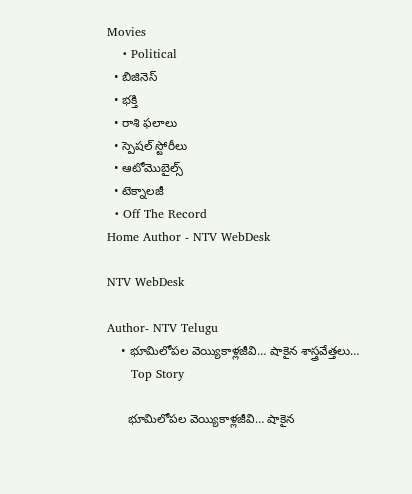Movies
    • Political
  • బిజినెస్‌
  • భక్తి
  • రాశి ఫలాలు
  • స్పెషల్‌ స్టోరీలు
  • ఆటోమొబైల్స్
  • టెక్నాలజీ
  • Off The Record
Home Author - NTV WebDesk

NTV WebDesk

Author- NTV Telugu
    • భూమిలోప‌ల వెయ్యికాళ్ల‌జీవి… షాకైన శాస్త్ర‌వేత్త‌లు…
      Top Story

      భూమిలోప‌ల వెయ్యికాళ్ల‌జీవి… షాకైన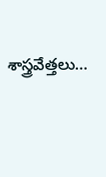శాస్త్ర‌వేత్త‌లు…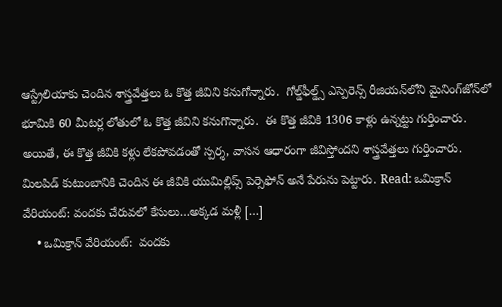ఆస్ట్రేలియాకు చెందిన శాస్త్ర‌వేత్త‌లు ఓ కొత్త జీవిని క‌నుగోన్నారు.  గోల్డ్‌ఫీల్డ్స్ ఎస్పెరెన్స్ రీజియ‌న్‌లోని మైనింగ్‌జోన్‌లో భూమికి 60 మీట‌ర్ల లోతులో ఓ కొత్త జీవిని క‌నుగొన్నారు.  ఈ కొత్త జీవికి 1306 కాళ్లు ఉన్న‌ట్టు గుర్తించారు.  అయితే, ఈ కొత్త జీవికి క‌ళ్లు లేక‌పోవ‌డంతో స్ప‌ర్శ‌, వాసన ఆధారంగా జీవిస్తోంద‌ని శాస్త్ర‌వేత్త‌లు గుర్తించారు.  మిల‌పిడ్ కుటుంబానికి చెందిన ఈ జీవికి యుమిల్లిప్స్ పెర్సెఫోన్ అనే పేరును పెట్టారు. Read: ఒమిక్రాన్ వేరియంట్‌: వంద‌కు చేరువ‌లో కేసులు…అక్క‌డ మ‌ళ్లీ […]
    • ఒమిక్రాన్ వేరియంట్‌:  వంద‌కు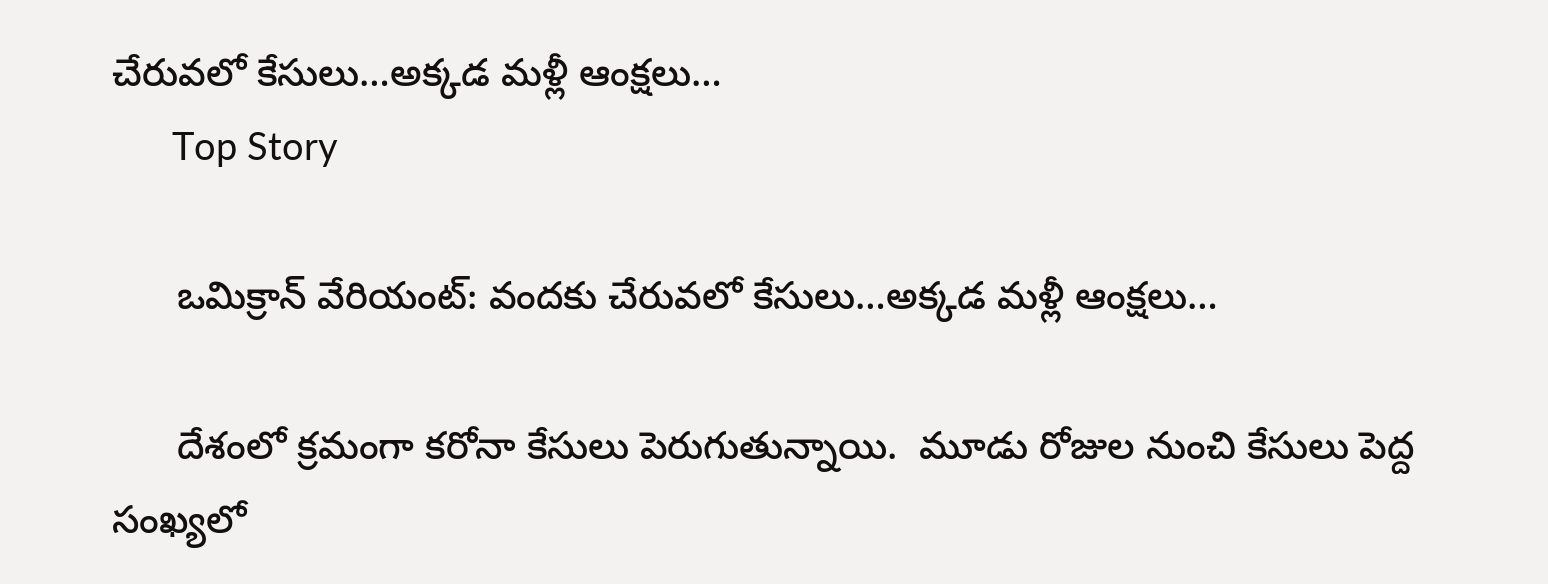చేరువ‌లో కేసులు…అక్క‌డ మ‌ళ్లీ ఆంక్ష‌లు…
      Top Story

      ఒమిక్రాన్ వేరియంట్‌: వంద‌కు చేరువ‌లో కేసులు…అక్క‌డ మ‌ళ్లీ ఆంక్ష‌లు…

      దేశంలో క్ర‌మంగా క‌రోనా కేసులు పెరుగుతున్నాయి.  మూడు రోజుల నుంచి కేసులు పెద్ద సంఖ్య‌లో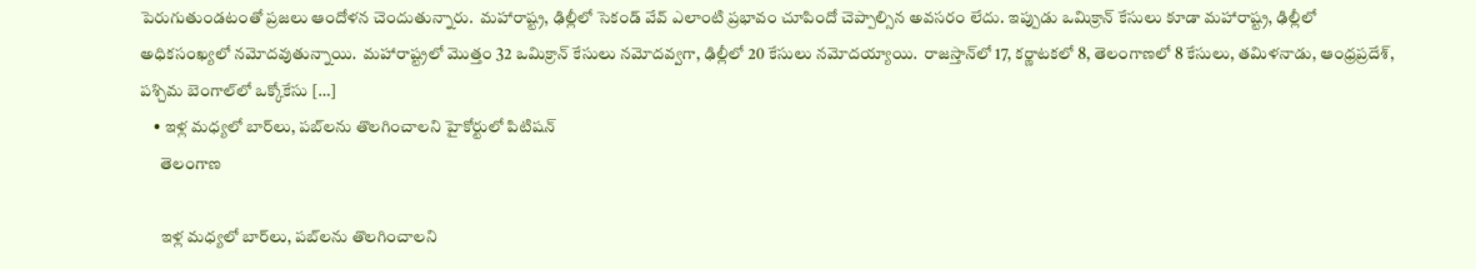పెరుగుతుండ‌టంతో ప్ర‌జ‌లు ఆందోళ‌న చెందుతున్నారు.  మ‌హారాష్ట్ర‌, ఢిల్లీలో సెకండ్ వేవ్ ఎలాంటి ప్ర‌భావం చూపిందో చెప్పాల్సిన అవ‌స‌రం లేదు. ఇప్పుడు ఒమిక్రాన్ కేసులు కూడా మ‌హారాష్ట్ర, ఢిల్లీలో అధిక‌సంఖ్య‌లో న‌మోద‌వుతున్నాయి.  మ‌హారాష్ట్ర‌లో మొత్తం 32 ఒమిక్రాన్ కేసులు న‌మోద‌వ్వ‌గా, ఢిల్లీలో 20 కేసులు న‌మోద‌య్యాయి.  రాజ‌స్తాన్‌లో 17, క‌ర్ణాట‌క‌లో 8, తెలంగాణ‌లో 8 కేసులు, త‌మిళ‌నాడు, ఆంధ్ర‌ప్ర‌దేశ్‌, ప‌శ్చిమ బెంగాల్‌లో ఒక్కోకేసు […]
    • ఇళ్ల మధ్యలో బార్‌లు, పబ్‌లను తొలగించాలని హైకోర్టులో పిటిషన్‌
      తెలంగాణ

      ఇళ్ల మధ్యలో బార్‌లు, పబ్‌లను తొలగించాలని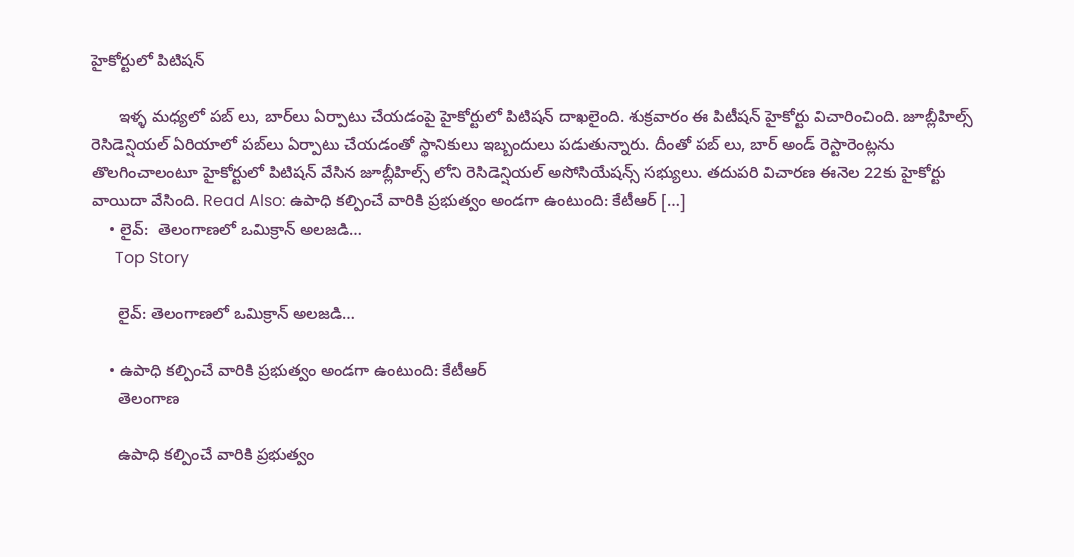హైకోర్టులో పిటిషన్‌

      ఇళ్ళ మధ్యలో పబ్ లు, బార్‌లు ఏర్పాటు చేయడంపై హైకోర్టులో పిటిషన్ దాఖలైంది. శుక్రవారం ఈ పిటీషన్‌ హైకోర్టు విచారించింది. జూబ్లీహిల్స్ రెసిడెన్షియల్ ఏరియాలో పబ్‌లు ఏర్పాటు చేయడంతో స్థానికులు ఇబ్బందులు పడుతున్నారు. దీంతో పబ్ లు, బార్ అండ్ రెస్టారెంట్లను తొలగించాలంటూ హైకోర్టులో పిటిషన్ వేసిన జూబ్లీహిల్స్ లోని రెసిడెన్షియల్‌ అసోసియేషన్స్‌ సభ్యులు. తదుపరి విచారణ ఈనెల 22కు హైకోర్టు వాయిదా వేసింది. Read Also: ఉపాధి కల్పించే వారికి ప్రభుత్వం అండగా ఉంటుంది: కేటీఆర్‌ […]
    • లైవ్‌:  తెలంగాణలో ఒమిక్రాన్ అలజడి…
      Top Story

      లైవ్‌: తెలంగాణలో ఒమిక్రాన్ అలజడి…

    • ఉపాధి కల్పించే వారికి ప్రభుత్వం అండగా ఉంటుంది: కేటీఆర్‌
      తెలంగాణ

      ఉపాధి కల్పించే వారికి ప్రభుత్వం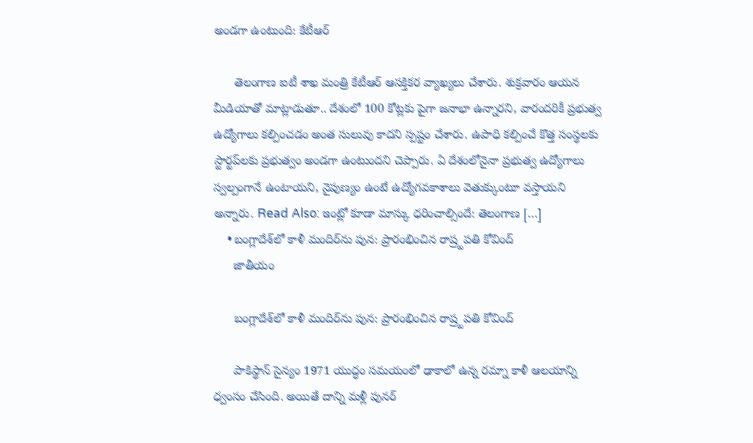అండగా ఉంటుంది: కేటీఆర్‌

      తెలంగాణ ఐటీ శాఖ మంత్రి కేటీఆర్‌ ఆసక్తికర వ్యాఖ్యలు చేశారు. శుక్రవారం ఆయన మీడియాతో మాట్లాడుతూ.. దేశంలో 100 కోట్లకు పైగా జనాభా ఉన్నారని, వారందరికీ ప్రభుత్వ ఉద్యోగాలు కల్పించడం అంత సులువు కాదని స్పష్టం చేశారు. ఉపాధి కల్పించే కొత్త సంస్థలకు స్టార్టప్‌లకు ప్రభుత్వం అండగా ఉంటుందని చెప్పారు. ఏ దేశంలోనైనా ప్రభుత్వ ఉద్యోగాలు స్వల్పంగానే ఉంటాయని, నైపుణ్యం ఉంటే ఉద్యోగవకాశాలు వెతుక్కుంటూ వస్తాయని అన్నారు. Read Also: ఇంట్లో కూడా మాస్కు ధరించాల్సిందే: తెలంగాణ […]
    • బంగ్లాదేశ్‌లో కాళీ మందిర్‌ను పున: ప్రారంభించిన రాష్ర్టపతి కోవింద్‌
      జాతీయం

      బంగ్లాదేశ్‌లో కాళీ మందిర్‌ను పున: ప్రారంభించిన రాష్ర్టపతి కోవింద్‌

      పాకిస్థాన్ సైన్యం 1971 యుద్ధం స‌మ‌యంలో ఢాకాలో ఉన్న ర‌మ్నా కాళీ ఆల‌యాన్ని ధ్వంసం చేసింది. అయితే దాన్ని మ‌ళ్లీ పున‌ర్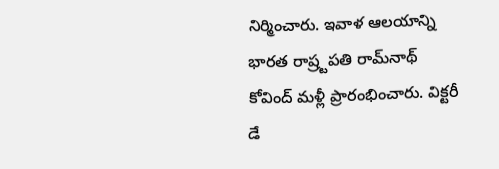నిర్మించారు. ఇవాళ ఆల‌యాన్ని భార‌త రాష్ర్టపతి రామ్‌నాథ్ కోవింద్ మ‌ళ్లీ ప్రారంభించారు. విక్టరీ డే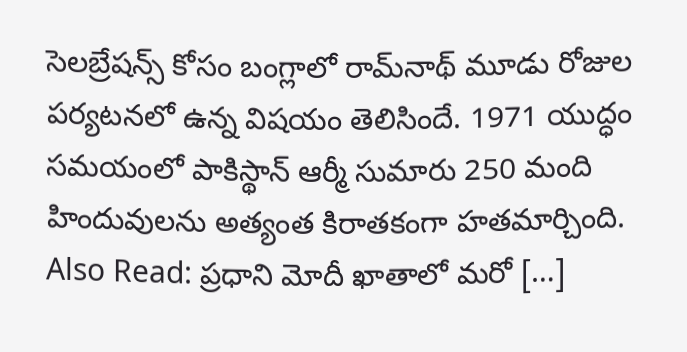సెల‌బ్రేష‌న్స్ కోసం బంగ్లాలో రామ్‌నాథ్ మూడు రోజుల పర్యటనలో ఉన్న విష‌యం తెలిసిందే. 1971 యుద్ధం స‌మ‌యంలో పాకిస్థాన్ ఆర్మీ సుమారు 250 మంది హిందువుల‌ను అత్యంత కిరాతకంగా హ‌త‌మార్చింది. Also Read: ప్రధాని మోదీ ఖాతాలో మరో […]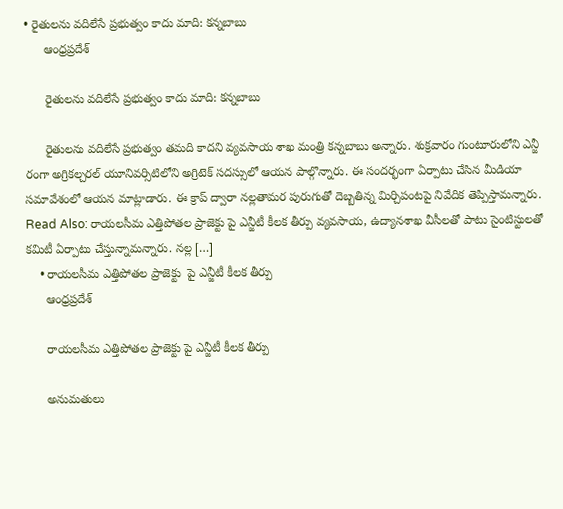• రైతులను వదిలేసే ప్రభుత్వం కాదు మాది: కన్నబాబు
      ఆంధ్రప్రదేశ్

      రైతులను వదిలేసే ప్రభుత్వం కాదు మాది: కన్నబాబు

      రైతులను వదిలేసే ప్రభుత్వం తమది కాదని వ్యవసాయ శాఖ మంత్రి కన్నబాబు అన్నారు. శుక్రవారం గుంటూరులోని ఎన్జీ రంగా అగ్రికల్చరల్ యూనివర్సిటిలోని అగ్రిటెక్‌ సదస్సులో ఆయన పాల్గొన్నారు. ఈ సందర్భంగా ఏర్పాటు చేసిన మీడియా సమావేశంలో ఆయన మాట్లాడారు. ఈ క్రాప్‌ ద్వారా నల్లతామర పురుగుతో దెబ్బతిన్న మిర్చిపంటపై నివేదిక తెప్పిస్తామన్నారు. Read Also: రాయలసీమ ఎత్తిపోతల ప్రాజెక్టు పై ఎన్జీటీ కీలక తీర్పు వ్యవసాయ, ఉద్యానశాఖ వీసీలతో పాటు సైంటిస్టులతో కమిటీ ఏర్పాటు చేస్తున్నామన్నారు. నల్ల […]
    • రాయలసీమ ఎత్తిపోతల ప్రాజెక్టు  పై ఎన్జీటీ కీలక తీర్పు
      ఆంధ్రప్రదేశ్

      రాయలసీమ ఎత్తిపోతల ప్రాజెక్టు పై ఎన్జీటీ కీలక తీర్పు

      అనుమతులు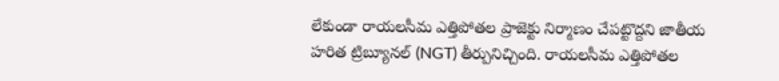లేకుండా రాయలసీమ ఎత్తిపోతల ప్రాజెక్టు నిర్మాణం చేపట్టొద్దని జాతీయ హరిత ట్రిబ్యూనల్‌ (NGT) తీర్పునిచ్చింది. రాయలసీమ ఎత్తిపోతల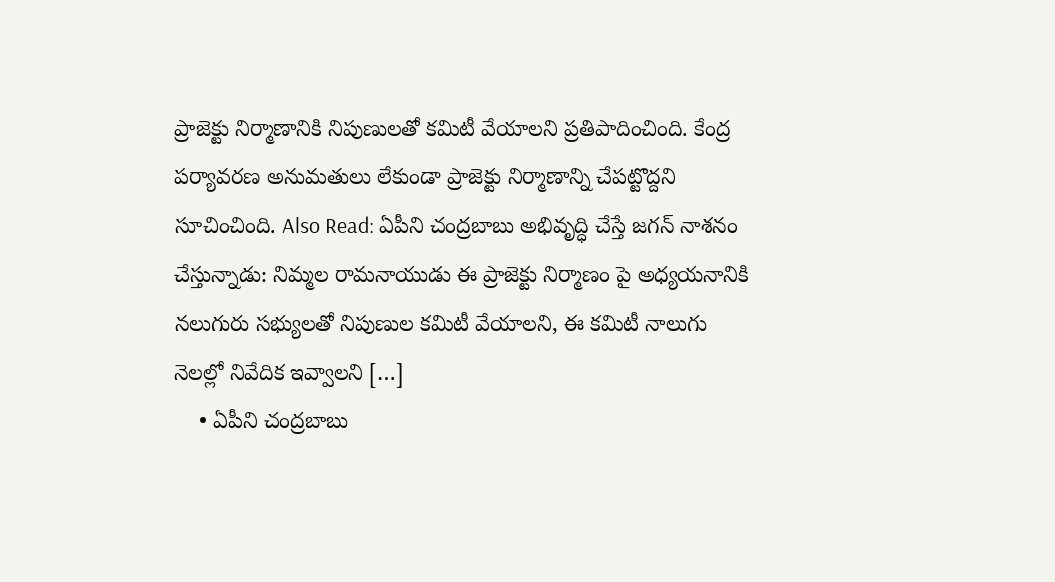ప్రాజెక్టు నిర్మాణానికి నిపుణులతో కమిటీ వేయాలని ప్రతిపాదించింది. కేంద్ర పర్యావరణ అనుమతులు లేకుండా ప్రాజెక్టు నిర్మాణాన్ని చేపట్టొద్దని సూచించింది. Also Read: ఏపీని చంద్రబాబు అభివృద్ధి చేస్తే జగన్‌ నాశనం చేస్తున్నాడు: నిమ్మల రామనాయుడు ఈ ప్రాజెక్టు నిర్మాణం పై అధ్యయనానికి నలుగురు సభ్యులతో నిపుణుల కమిటీ వేయాలని, ఈ కమిటీ నాలుగు నెలల్లో నివేదిక ఇవ్వాలని […]
    • ఏపీని చంద్రబాబు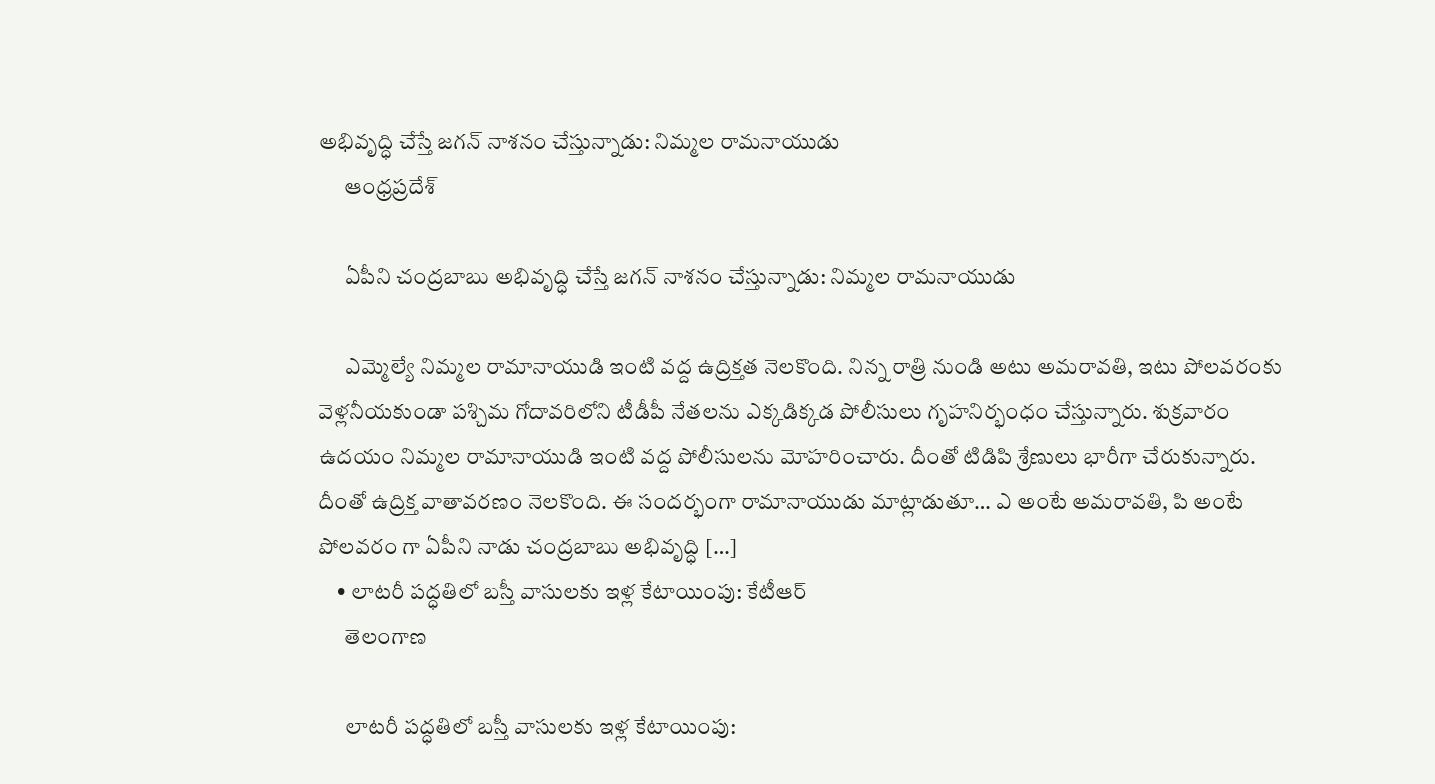అభివృద్ధి చేస్తే జగన్‌ నాశనం చేస్తున్నాడు: నిమ్మల రామనాయుడు
      ఆంధ్రప్రదేశ్

      ఏపీని చంద్రబాబు అభివృద్ధి చేస్తే జగన్‌ నాశనం చేస్తున్నాడు: నిమ్మల రామనాయుడు

      ఎమ్మెల్యే నిమ్మల రామానాయుడి ఇంటి వద్ద ఉద్రిక్తత నెలకొంది. నిన్న రాత్రి నుండి అటు అమరావతి, ఇటు పోలవరంకు వెళ్లనీయకుండా పశ్చిమ గోదావరిలోని టీడీపీ నేతలను ఎక్కడిక్కడ పోలీసులు గృహనిర్భంధం చేస్తున్నారు. శుక్రవారం ఉదయం నిమ్మల రామానాయుడి ఇంటి వద్ద పోలీసులను మోహరించారు. దీంతో టిడిపి శ్రేణులు భారీగా చేరుకున్నారు. దీంతో ఉద్రిక్త వాతావరణం నెలకొంది. ఈ సందర్భంగా రామానాయుడు మాట్లాడుతూ… ఎ అంటే అమరావతి, పి అంటే పోలవరం గా ఏపీని నాడు చంద్రబాబు అభివృద్ధి […]
    • లాటరీ పద్ధతిలో బస్తీ వాసులకు ఇళ్ల కేటాయింపు: కేటీఆర్‌
      తెలంగాణ

      లాటరీ పద్ధతిలో బస్తీ వాసులకు ఇళ్ల కేటాయింపు: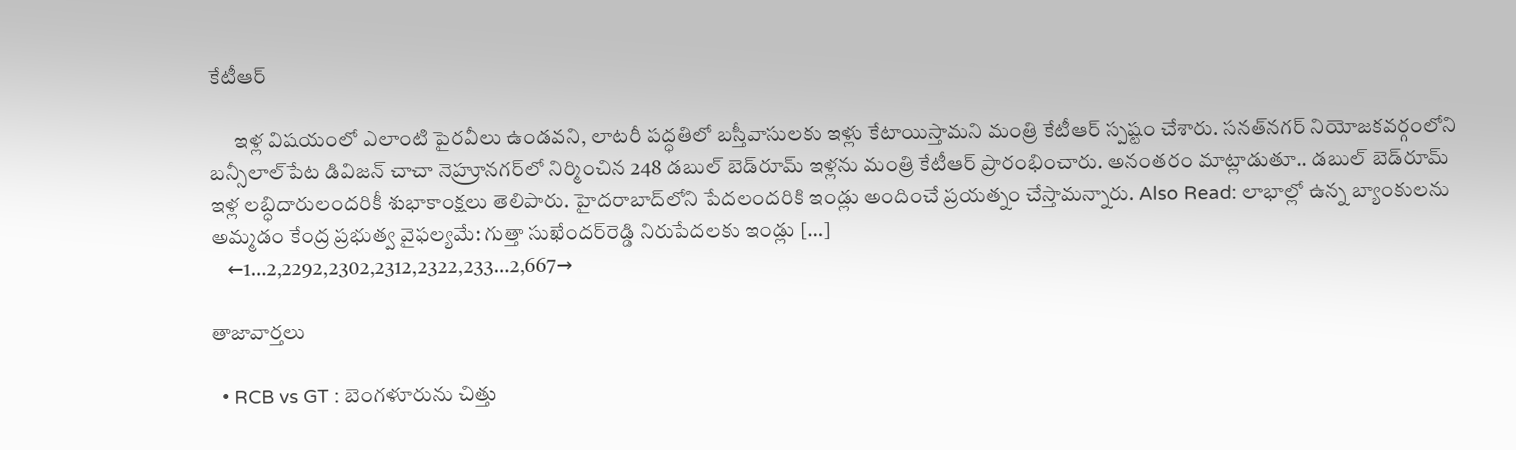కేటీఆర్‌

      ఇళ్ల విషయంలో ఎలాంటి పైరవీలు ఉండవని, లాటరీ పద్ధతిలో బస్తీవాసులకు ఇళ్లు కేటాయిస్తామని మంత్రి కేటీఆర్‌ స్పష్టం చేశారు. సనత్‌నగర్‌ నియోజకవర్గంలోని బన్సీలాల్‌పేట డివిజన్‌ చాచా నెహ్రూనగర్‌లో నిర్మించిన 248 డబుల్‌ బెడ్‌రూమ్‌ ఇళ్లను మంత్రి కేటీఆర్‌ ప్రారంభించారు. అనంతరం మాట్లాడుతూ.. డబుల్‌ బెడ్‌రూమ్‌ ఇళ్ల లబ్ధిదారులందరికీ శుభాకాంక్షలు తెలిపారు. హైదరాబాద్‌లోని పేదలందరికి ఇండ్లు అందించే ప్రయత్నం చేస్తామన్నారు. Also Read: లాభాల్లో ఉన్న బ్యాంకులను అమ్మడం కేంద్ర ప్రభుత్వ వైఫల్యమే: గుత్తా సుఖేందర్‌రెడ్డి నిరుపేదలకు ఇండ్లు […]
    ←1…2,2292,2302,2312,2322,233…2,667→

తాజావార్తలు

  • RCB vs GT : బెంగళూరును చిత్తు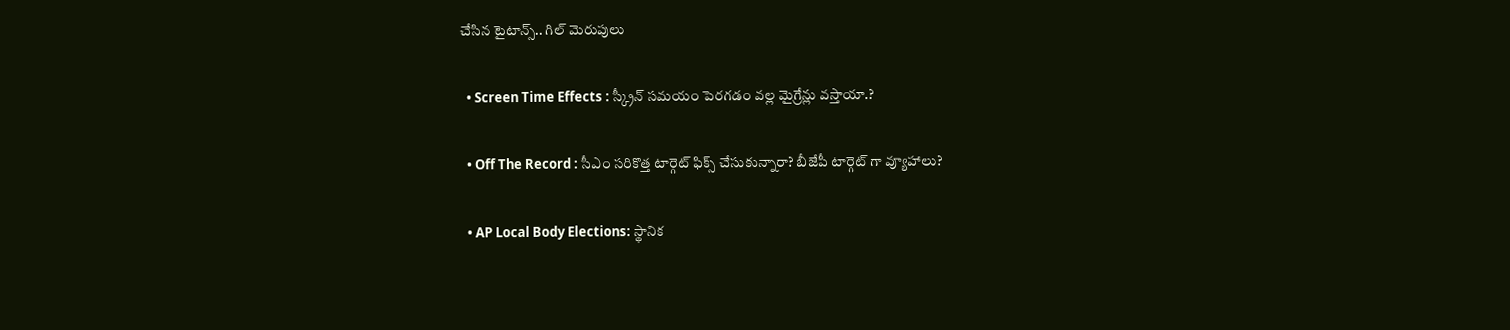చేసిన టైటాన్స్.. గిల్ మెరుపులు

  • Screen Time Effects : స్క్రీన్ సమయం పెరగడం వల్ల మైగ్రేన్లు వస్తాయా.?

  • Off The Record : సీఎం సరికొత్త టార్గెట్ ఫిక్స్ చేసుకున్నారా? బీజేపీ టార్గెట్ గా వ్యూహాలు?

  • AP Local Body Elections: స్థానిక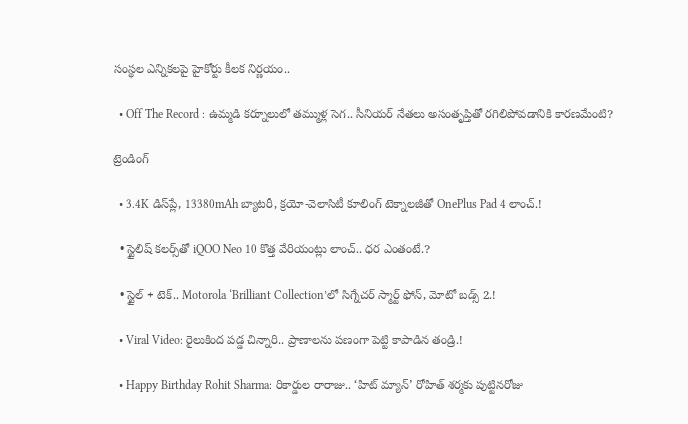సంస్థల ఎన్నికలపై హైకోర్టు కీలక నిర్ణయం..

  • Off The Record : ఉమ్మడి కర్నూలులో తమ్ముళ్ల సెగ.. సీనియర్ నేతలు అసంతృప్తితో రగిలిపోవడానికి కారణమేంటి?

ట్రెండింగ్‌

  • 3.4K డిస్‌ప్లే, 13380mAh బ్యాటరీ, క్రయో-వెలాసిటీ కూలింగ్ టెక్నాలజీతో OnePlus Pad 4 లాంచ్.!

  • స్టైలిష్ కలర్స్‌తో iQOO Neo 10 కొత్త వేరియంట్లు లాంచ్.. ధర ఎంతంటే.?

  • స్టైల్ + టెక్.. Motorola ‘Brilliant Collection’లో సిగ్నేచర్ స్మార్ట్ ఫోన్, మోటో బడ్స్ 2.!

  • Viral Video: రైలుకింద పడ్డ చిన్నారి.. ప్రాణాలను పణంగా పెట్టి కాపాడిన తండ్రి.!

  • Happy Birthday Rohit Sharma: రికార్డుల రారాజు.. ‘హిట్‌ మ్యాన్’ రోహిత్ శర్మకు పుట్టినరోజు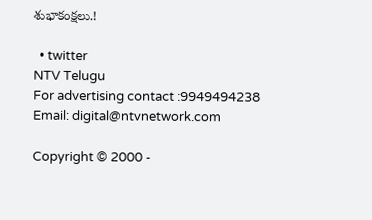శుభాకంక్షలు.!

  • twitter
NTV Telugu
For advertising contact :9949494238
Email: digital@ntvnetwork.com

Copyright © 2000 -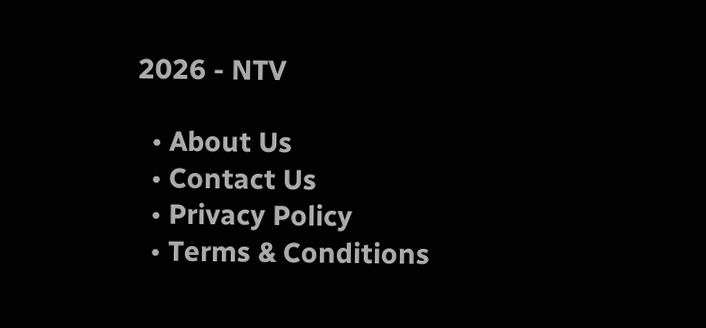2026 - NTV

  • About Us
  • Contact Us
  • Privacy Policy
  • Terms & Conditions